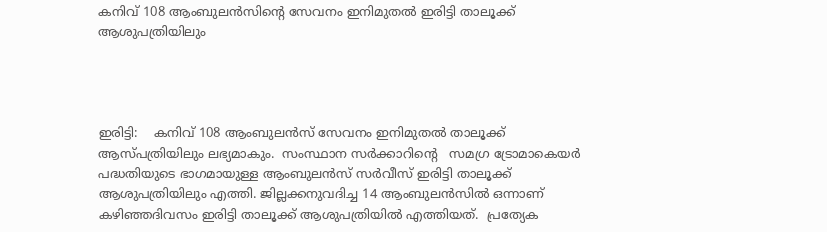കനിവ് 108 ആംബുലന്‍സിന്റെ സേവനം ഇനിമുതൽ ഇരിട്ടി താലൂക്ക് ആശുപത്രിയിലും




ഇരിട്ടി:    കനിവ് 108 ആംബുലന്‍സ് സേവനം ഇനിമുതൽ താലൂക്ക് ആസ്പത്രിയിലും ലഭ്യമാകും.  സംസ്ഥാന സര്‍ക്കാറിന്റെ   സമഗ്ര ട്രോമാകെയര്‍ പദ്ധതിയുടെ ഭാഗമായുള്ള ആംബുലന്‍സ് സര്‍വീസ് ഇരിട്ടി താലൂക്ക് ആശുപത്രിയിലും എത്തി. ജില്ലക്കനുവദിച്ച 14 ആംബുലന്‍സില്‍ ഒന്നാണ് കഴിഞ്ഞദിവസം ഇരിട്ടി താലൂക്ക് ആശുപത്രിയില്‍ എത്തിയത്.  പ്രത്യേക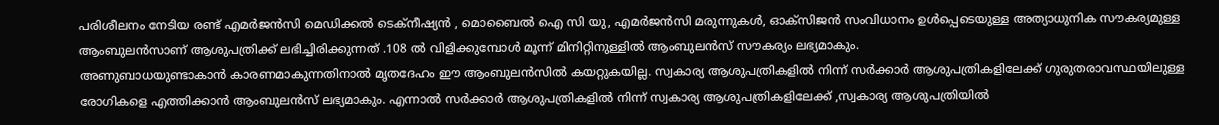പരിശീലനം നേടിയ രണ്ട് എമര്‍ജന്‍സി മെഡിക്കല്‍ ടെക്‌നീഷ്യൻ , മൊബൈല്‍ ഐ സി യു, എമര്‍ജന്‍സി മരുന്നുകള്‍, ഓക്‌സിജന്‍ സംവിധാനം ഉള്‍പ്പെടെയുള്ള അത്യാധുനിക സൗകര്യമുള്ള ആംബുലന്‍സാണ് ആശുപത്രിക്ക് ലഭിച്ചിരിക്കുന്നത് .108 ല്‍ വിളിക്കുമ്പോള്‍ മൂന്ന് മിനിറ്റിനുള്ളില്‍ ആംബുലന്‍സ് സൗകര്യം ലഭ്യമാകും.
അണുബാധയുണ്ടാകാന്‍ കാരണമാകുന്നതിനാല്‍ മൃതദേഹം ഈ ആംബുലന്‍സില്‍ കയറ്റുകയില്ല. സ്വകാര്യ ആശുപത്രികളില്‍ നിന്ന് സര്‍ക്കാര്‍ ആശുപത്രികളിലേക്ക് ഗുരുതരാവസ്ഥയിലുള്ള രോഗികളെ എത്തിക്കാന്‍ ആംബുലന്‍സ് ലഭ്യമാകും. എന്നാല്‍ സര്‍ക്കാര്‍ ആശുപത്രികളില്‍ നിന്ന് സ്വകാര്യ ആശുപത്രികളിലേക്ക് ,സ്വകാര്യ ആശുപത്രിയില്‍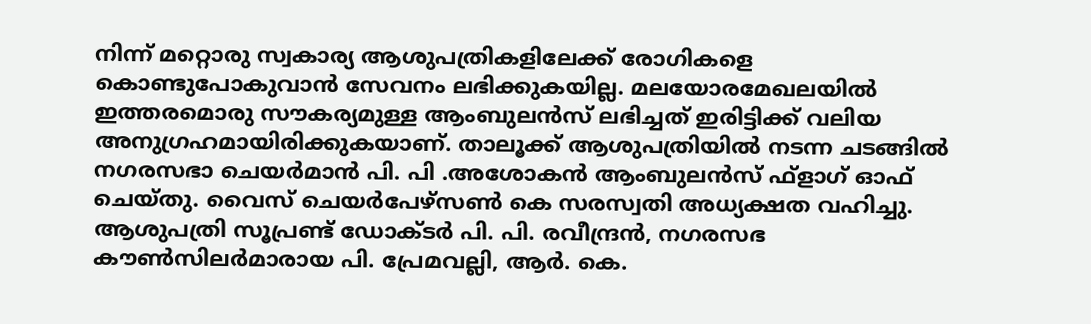നിന്ന് മറ്റൊരു സ്വകാര്യ ആശുപത്രികളിലേക്ക് രോഗികളെ കൊണ്ടുപോകുവാന്‍ സേവനം ലഭിക്കുകയില്ല. മലയോരമേഖലയില്‍ ഇത്തരമൊരു സൗകര്യമുള്ള ആംബുലന്‍സ് ലഭിച്ചത് ഇരിട്ടിക്ക് വലിയ അനുഗ്രഹമായിരിക്കുകയാണ്. താലൂക്ക് ആശുപത്രിയില്‍ നടന്ന ചടങ്ങില്‍ നഗരസഭാ ചെയര്‍മാന്‍ പി. പി .അശോകന്‍ ആംബുലന്‍സ് ഫ്‌ളാഗ് ഓഫ് ചെയ്തു. വൈസ് ചെയര്‍പേഴ്‌സണ്‍ കെ സരസ്വതി അധ്യക്ഷത വഹിച്ചു. ആശുപത്രി സൂപ്രണ്ട് ഡോക്ടര്‍ പി. പി. രവീന്ദ്രന്‍, നഗരസഭ കൗണ്‍സിലര്‍മാരായ പി. പ്രേമവല്ലി, ആര്‍. കെ.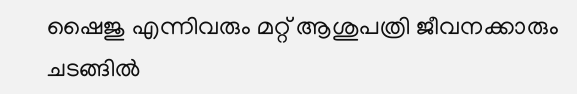ഷൈജു എന്നിവരും മറ്റ് ആശുപത്രി ജീവനക്കാരും ചടങ്ങില്‍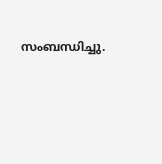സംബന്ധിച്ചു.